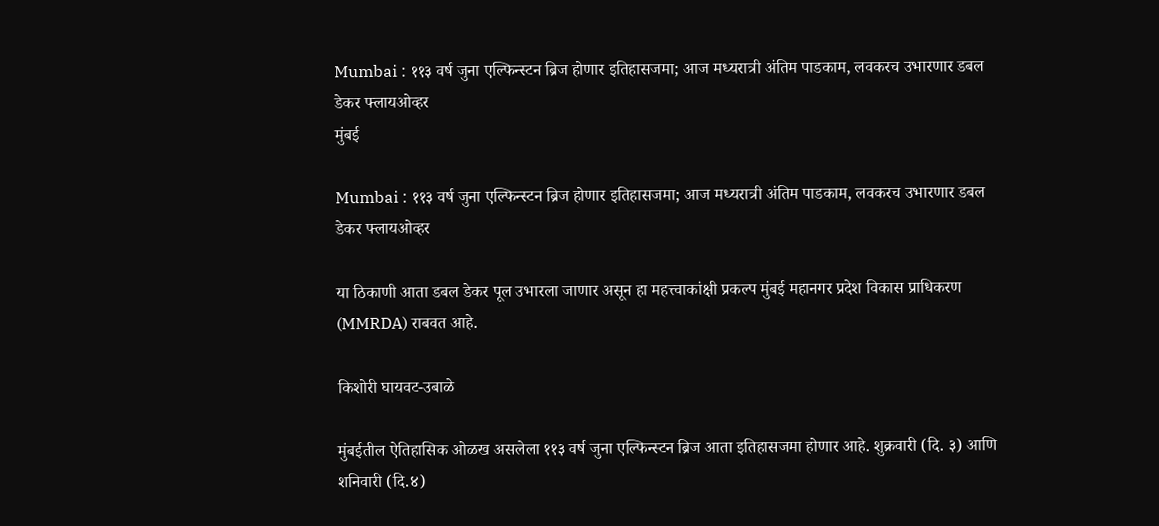Mumbai : ११३ वर्ष जुना एल्फिन्स्टन ब्रिज होणार इतिहासजमा; आज मध्यरात्री अंतिम पाडकाम, लवकरच उभारणार डबल डेकर फ्लायओव्हर
मुंबई

Mumbai : ११३ वर्ष जुना एल्फिन्स्टन ब्रिज होणार इतिहासजमा; आज मध्यरात्री अंतिम पाडकाम, लवकरच उभारणार डबल डेकर फ्लायओव्हर

या ठिकाणी आता डबल डेकर पूल उभारला जाणार असून हा महत्त्वाकांक्षी प्रकल्प मुंबई महानगर प्रदेश विकास प्राधिकरण (MMRDA) राबवत आहे.

किशोरी घायवट-उबाळे

मुंबईतील ऐतिहासिक ओळख असलेला ११३ वर्ष जुना एल्फिन्स्टन ब्रिज आता इतिहासजमा होणार आहे. शुक्रवारी (दि. ३) आणि शनिवारी (दि.४)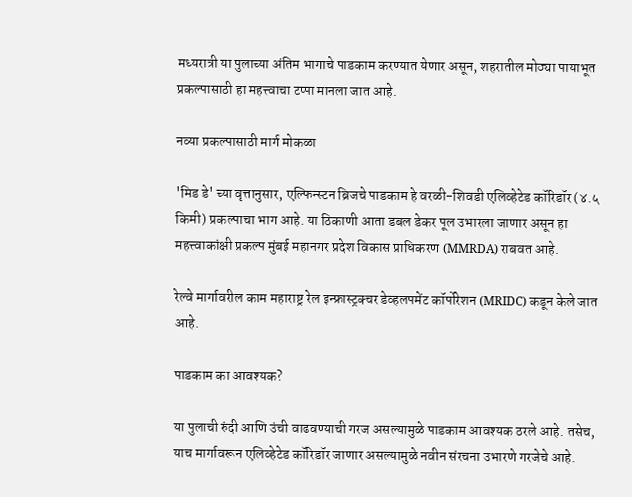मध्यरात्री या पुलाच्या अंतिम भागाचे पाडकाम करण्यात येणार असून, शहरातील मोठ्या पायाभूत प्रकल्पासाठी हा महत्त्वाचा टप्पा मानला जात आहे.

नव्या प्रकल्पासाठी मार्ग मोकळा

'मिड डे' च्या वृत्तानुसार, एल्फिन्स्टन ब्रिजचे पाडकाम हे वरळी-शिवडी एलिव्हेटेड कॉरिडॉर (४.५ किमी) प्रकल्पाचा भाग आहे. या ठिकाणी आता डबल डेकर पूल उभारला जाणार असून हा महत्त्वाकांक्षी प्रकल्प मुंबई महानगर प्रदेश विकास प्राधिकरण (MMRDA) राबवत आहे.

रेल्वे मार्गावरील काम महाराष्ट्र रेल इन्फ्रास्ट्रक्चर डेव्हलपमेंट कॉर्पोरेशन (MRIDC) कडून केले जात आहे.

पाडकाम का आवश्यक?

या पुलाची रुंदी आणि उंची वाढवण्याची गरज असल्यामुळे पाडकाम आवश्यक ठरले आहे. तसेच, याच मार्गावरून एलिव्हेटेड कॉरिडॉर जाणार असल्यामुळे नवीन संरचना उभारणे गरजेचे आहे.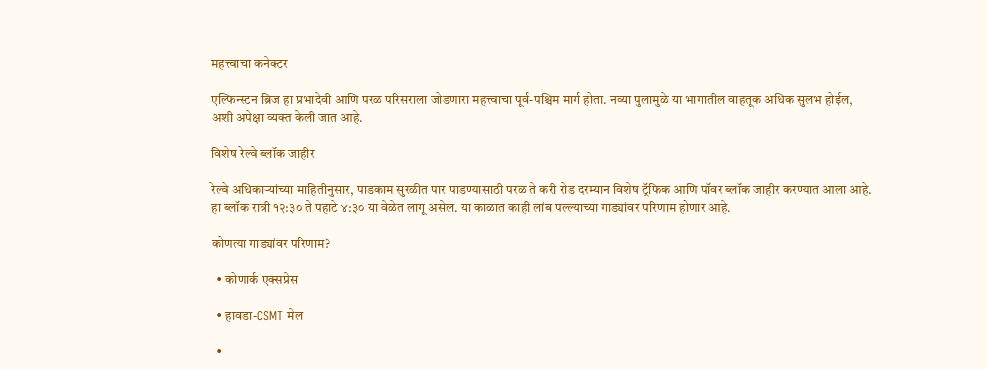महत्त्वाचा कनेक्टर

एल्फिन्स्टन ब्रिज हा प्रभादेवी आणि परळ परिसराला जोडणारा महत्त्वाचा पूर्व-पश्चिम मार्ग होता. नव्या पुलामुळे या भागातील वाहतूक अधिक सुलभ होईल, अशी अपेक्षा व्यक्त केली जात आहे.

विशेष रेल्वे ब्लॉक जाहीर

रेल्वे अधिकाऱ्यांच्या माहितीनुसार, पाडकाम सुरळीत पार पाडण्यासाठी परळ ते करी रोड दरम्यान विशेष ट्रॅफिक आणि पॉवर ब्लॉक जाहीर करण्यात आला आहे. हा ब्लॉक रात्री १२:३० ते पहाटे ४:३० या वेळेत लागू असेल. या काळात काही लांब पल्ल्याच्या गाड्यांवर परिणाम होणार आहे.

कोणत्या गाड्यांवर परिणाम?

  • कोणार्क एक्सप्रेस

  • हावडा-CSMT मेल

  •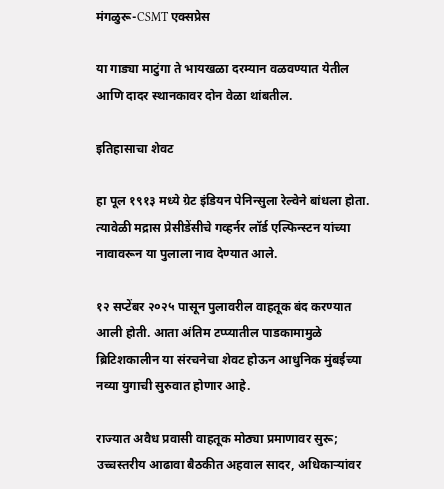मंगळुरू-CSMT एक्सप्रेस

या गाड्या माटुंगा ते भायखळा दरम्यान वळवण्यात येतील आणि दादर स्थानकावर दोन वेळा थांबतील.

इतिहासाचा शेवट

हा पूल १९१३ मध्ये ग्रेट इंडियन पेनिन्सुला रेल्वेने बांधला होता. त्यावेळी मद्रास प्रेसीडेंसीचे गव्हर्नर लॉर्ड एल्फिन्स्टन यांच्या नावावरून या पुलाला नाव देण्यात आले.

१२ सप्टेंबर २०२५ पासून पुलावरील वाहतूक बंद करण्यात आली होती. आता अंतिम टप्प्यातील पाडकामामुळे ब्रिटिशकालीन या संरचनेचा शेवट होऊन आधुनिक मुंबईच्या नव्या युगाची सुरुवात होणार आहे.

राज्यात अवैध प्रवासी वाहतूक मोठ्या प्रमाणावर सुरू; उच्चस्तरीय आढावा बैठकीत अहवाल सादर, अधिकाऱ्यांवर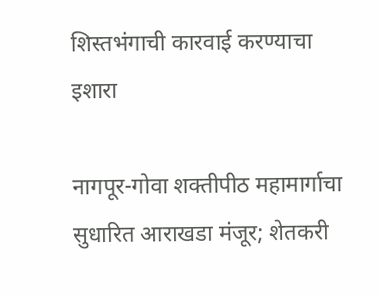शिस्तभंगाची कारवाई करण्याचा इशारा

नागपूर-गोवा शक्तीपीठ महामार्गाचा सुधारित आराखडा मंजूर; शेतकरी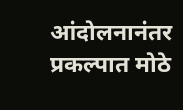आंदोलनानंतर प्रकल्पात मोठे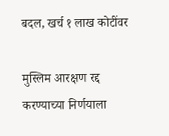बदल, खर्च १ लाख कोटींवर

मुस्लिम आरक्षण रद्द करण्याच्या निर्णयाला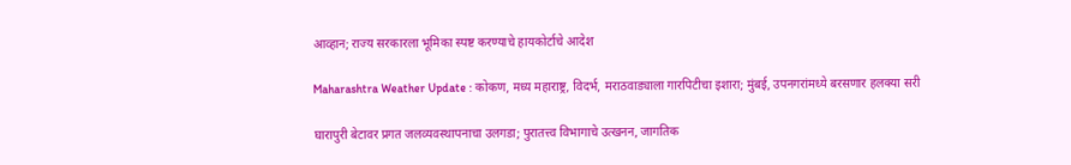आव्हान; राज्य सरकारला भूमिका स्पष्ट करण्याचे हायकोर्टाचे आदेश

Maharashtra Weather Update : कोकण, मध्य महाराष्ट्र, विदर्भ, मराठवाड्याला गारपिटीचा इशारा; मुंबई, उपनगरांमध्ये बरसणार हलक्या सरी

घारापुरी बेटावर प्रगत जलव्यवस्थापनाचा उलगडा; पुरातत्त्व विभागाचे उत्खनन, जागतिक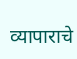व्यापाराचे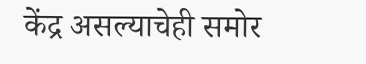केंद्र असल्याचेही समोर